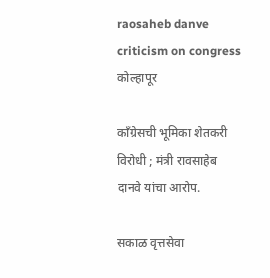raosaheb danve criticism on congress
कोल्हापूर

कॉंग्रेसची भूमिका शेतकरी विरोधी ; मंत्री रावसाहेब दानवे यांचा आरोप.

सकाळ वृत्तसेवा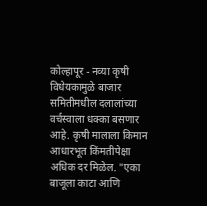कोल्हापूर - नव्या कृषी विधेयकामुळे बाजार समितीमधील दलालांच्या वर्चस्वाला धक्का बसणार आहे. कृषी मालाला किमान आधारभूत किंमतीपेक्षा अधिक दर मिळेल. "एका बाजूला काटा आणि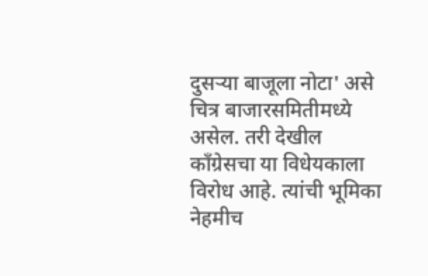दुसऱ्या बाजूला नोटा' असे चित्र बाजारसमितीमध्ये असेल. तरी देखील कॉंग्रेसचा या विधेयकाला विरोध आहे. त्यांची भूमिका नेहमीच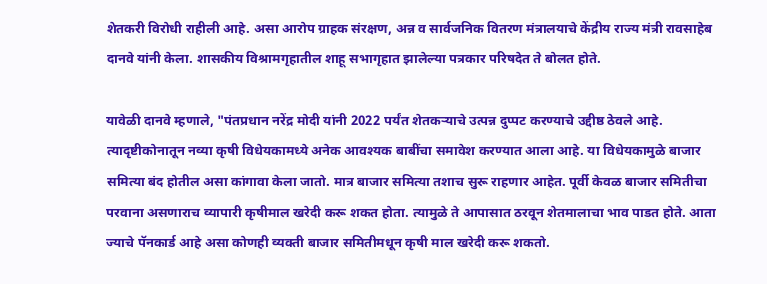शेतकरी विरोधी राहीली आहे. असा आरोप ग्राहक संरक्षण, अन्न व सार्वजनिक वितरण मंत्रालयाचे केंद्रीय राज्य मंत्री रावसाहेब दानवे यांनी केला. शासकीय विश्रामगृहातील शाहू सभागृहात झालेल्या पत्रकार परिषदेत ते बोलत होते.

यावेळी दानवे म्हणाले, "पंतप्रधान नरेंद्र मोदी यांनी 2022 पर्यंत शेतकऱ्याचे उत्पन्न दुप्पट करण्याचे उद्दीष्ठ ठेवले आहे. त्यादृष्टीकोनातून नव्या कृषी विधेयकामध्ये अनेक आवश्‍यक बाबींचा समावेश करण्यात आला आहे. या विधेयकामुळे बाजार समित्या बंद होतील असा कांगावा केला जातो. मात्र बाजार समित्या तशाच सुरू राहणार आहेत. पूर्वी केवळ बाजार समितीचा परवाना असणाराच व्यापारी कृषीमाल खरेदी करू शकत होता. त्यामुळे ते आपासात ठरवून शेतमालाचा भाव पाडत होते. आता ज्याचे पॅनकार्ड आहे असा कोणही व्यक्ती बाजार समितीमधून कृषी माल खरेदी करू शकतो.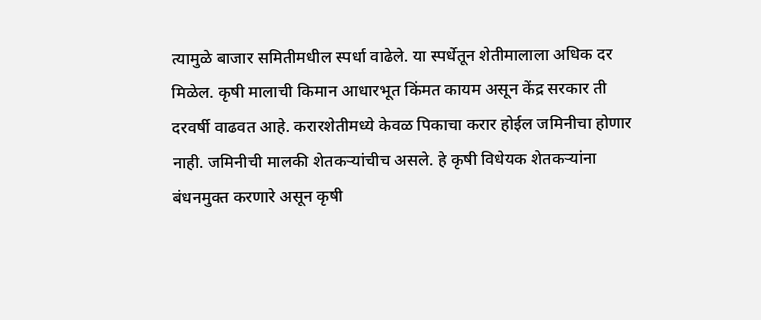त्यामुळे बाजार समितीमधील स्पर्धा वाढेले. या स्पर्धेतून शेतीमालाला अधिक दर मिळेल. कृषी मालाची किमान आधारभूत किंमत कायम असून केंद्र सरकार ती दरवर्षी वाढवत आहे. करारशेतीमध्ये केवळ पिकाचा करार होईल जमिनीचा होणार नाही. जमिनीची मालकी शेतकऱ्यांचीच असले. हे कृषी विधेयक शेतकऱ्यांना बंधनमुक्त करणारे असून कृषी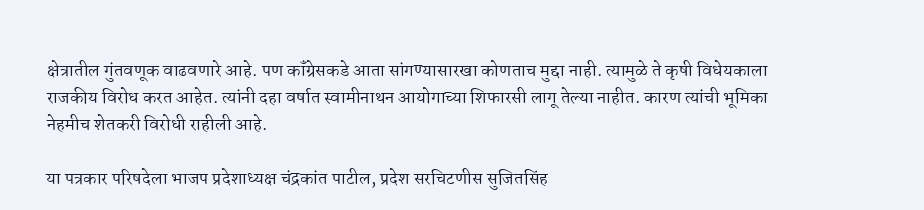क्षेत्रातील गुंतवणूक वाढवणारे आहे. पण कॉंग्रेसकडे आता सांगण्यासारखा कोणताच मुद्दा नाही. त्यामुळे ते कृषी विधेयकाला राजकीय विरोध करत आहेत. त्यांनी दहा वर्षात स्वामीनाथन आयोगाच्या शिफारसी लागू तेल्या नाहीत. कारण त्यांची भूमिका नेहमीच शेतकरी विरोधी राहीली आहे.

या पत्रकार परिषदेला भाजप प्रदेशाध्यक्ष चंद्रकांत पाटील, प्रदेश सरचिटणीस सुजितसिंह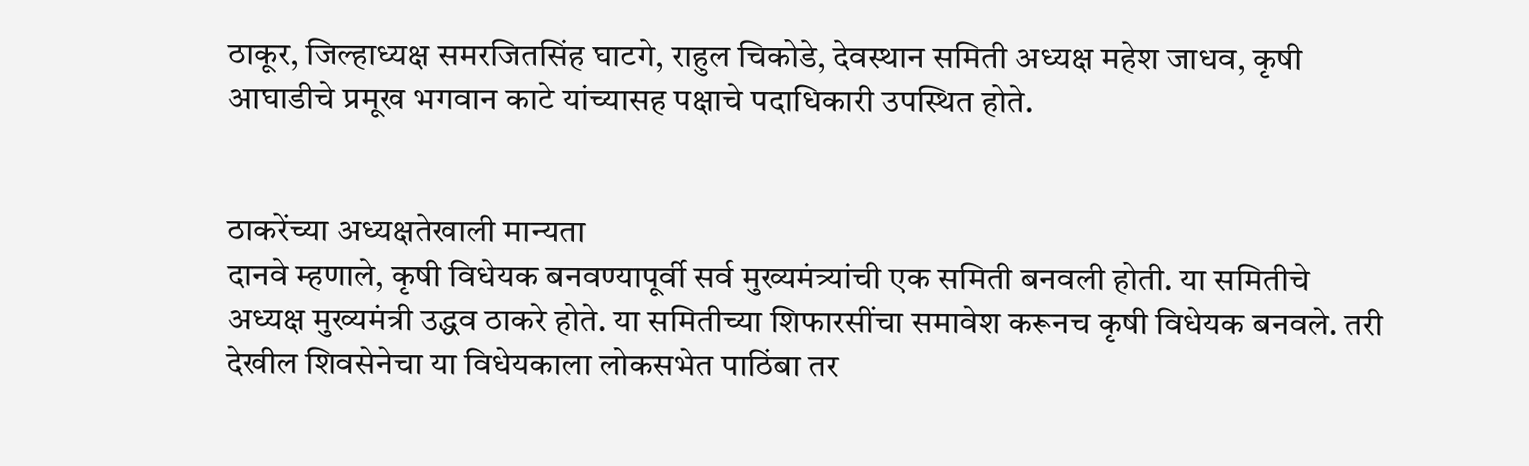ठाकूर, जिल्हाध्यक्ष समरजितसिंह घाटगे, राहुल चिकोडे, देवस्थान समिती अध्यक्ष महेश जाधव, कृषी आघाडीचे प्रमूख भगवान काटे यांच्यासह पक्षाचे पदाधिकारी उपस्थित होते.


ठाकरेंच्या अध्यक्षतेखाली मान्यता
दानवे म्हणाले, कृषी विधेयक बनवण्यापूर्वी सर्व मुख्यमंत्र्यांची एक समिती बनवली होती. या समितीचे अध्यक्ष मुख्यमंत्री उद्धव ठाकरे होते. या समितीच्या शिफारसींचा समावेश करूनच कृषी विधेयक बनवले. तरी देखील शिवसेनेचा या विधेयकाला लोकसभेत पाठिंबा तर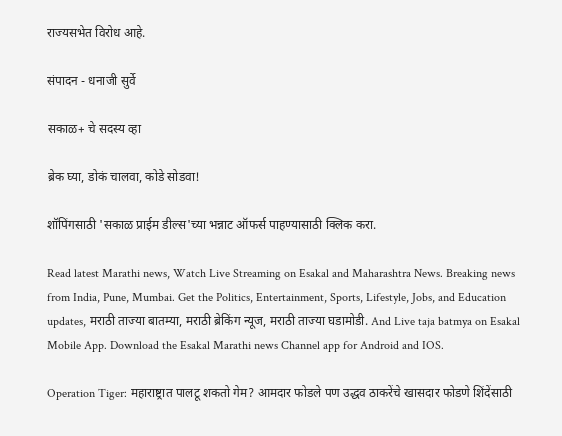राज्यसभेत विरोध आहे.

संपादन - धनाजी सुर्वे

सकाळ+ चे सदस्य व्हा

ब्रेक घ्या, डोकं चालवा, कोडे सोडवा!

शॉपिंगसाठी 'सकाळ प्राईम डील्स'च्या भन्नाट ऑफर्स पाहण्यासाठी क्लिक करा.

Read latest Marathi news, Watch Live Streaming on Esakal and Maharashtra News. Breaking news from India, Pune, Mumbai. Get the Politics, Entertainment, Sports, Lifestyle, Jobs, and Education updates, मराठी ताज्या बातम्या, मराठी ब्रेकिंग न्यूज, मराठी ताज्या घडामोडी. And Live taja batmya on Esakal Mobile App. Download the Esakal Marathi news Channel app for Android and IOS.

Operation Tiger: महाराष्ट्रात पालटू शकतो गेम? आमदार फोडले पण उद्धव ठाकरेंचे खासदार फोडणे शिंदेंसाठी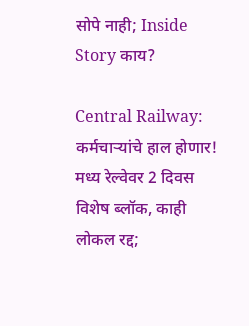सोपे नाही; Inside Story काय?

Central Railway: कर्मचाऱ्यांचे हाल होणार! मध्य रेल्वेवर 2 दिवस विशेष ब्लॉक, काही लोकल रद्द;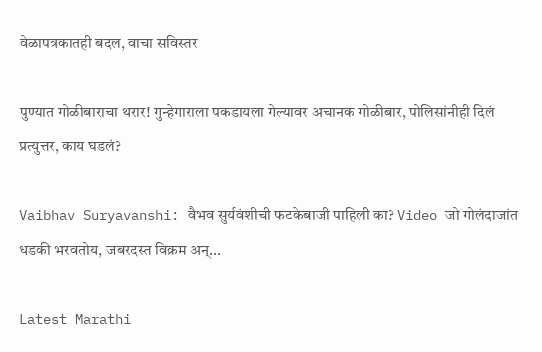वेळापत्रकातही बदल, वाचा सविस्तर

पुण्यात गोळीबाराचा थरार! गुन्हेगाराला पकडायला गेल्यावर अचानक गोळीबार, पोलिसांनीही दिलं प्रत्युत्तर, काय घडलं?

Vaibhav Suryavanshi: वैभव सुर्यवंशीची फटकेबाजी पाहिली का? Video जो गोलंदाजांत धडकी भरवतोय, जबरदस्त विक्रम अन्...

Latest Marathi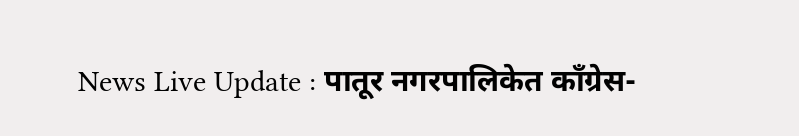News Live Update : पातूर नगरपालिकेत काँग्रेस-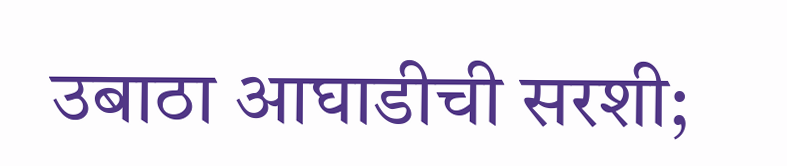उबाठा आघाडीची सरशी;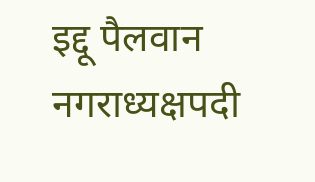इद्दू पैलवान नगराध्यक्षपदी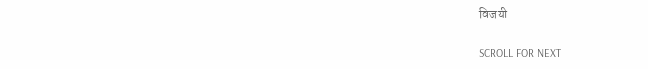विजयी

SCROLL FOR NEXT